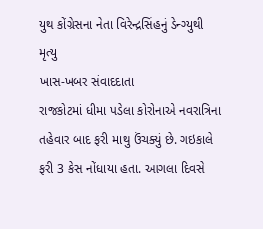યુથ કોંગ્રેસના નેતા વિરેન્દ્રસિંહનું ડેન્ગ્યુથી મૃત્યુ
ખાસ-ખબર સંવાદદાતા
રાજકોટમાં ધીમા પડેલા કોરોનાએ નવરાત્રિના તહેવાર બાદ ફરી માથુ ઉંચક્યું છે. ગઇકાલે ફરી 3 કેસ નોંધાયા હતા. આગલા દિવસે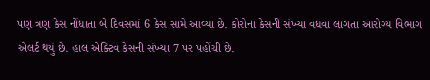પણ ત્રણ કેસ નોંધાતા બે દિવસમાં 6 કેસ સામે આવ્યા છે. કોરોના કેસની સંખ્યા વધવા લાગતા આરોગ્ય વિભાગ એલર્ટ થયું છે. હાલ એક્ટિવ કેસની સંખ્યા 7 પર પહોંચી છે.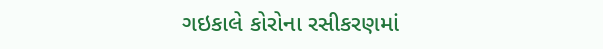ગઇકાલે કોરોના રસીકરણમાં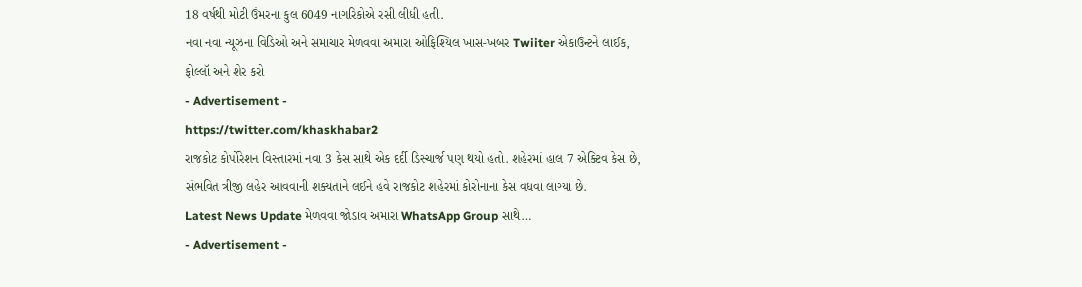18 વર્ષથી મોટી ઉંમરના કુલ 6049 નાગરિકોએ રસી લીધી હતી.
નવા નવા ન્યૂઝના વિડિઓ અને સમાચાર મેળવવા અમારા ઓફિશ્યિલ ખાસ-ખબર Twiiter એકાઉન્ટને લાઈક, ફોલ્લૉ અને શેર કરો
- Advertisement -
https://twitter.com/khaskhabar2
રાજકોટ કોર્પોરેશન વિસ્તારમાં નવા 3 કેસ સાથે એક દર્દી ડિસ્ચાર્જ પણ થયો હતો. શહેરમાં હાલ 7 એક્ટિવ કેસ છે, સંભવિત ત્રીજી લહેર આવવાની શક્યતાને લઈને હવે રાજકોટ શહેરમાં કોરોનાના કેસ વધવા લાગ્યા છે.
Latest News Update મેળવવા જોડાવ અમારા WhatsApp Group સાથે…
- Advertisement -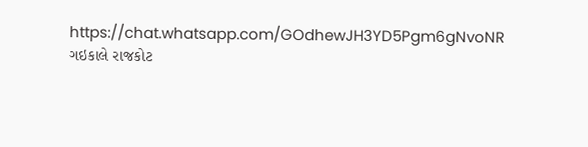https://chat.whatsapp.com/GOdhewJH3YD5Pgm6gNvoNR
ગઇકાલે રાજકોટ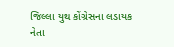જિલ્લા યુથ કોંગ્રેસના લડાયક નેતા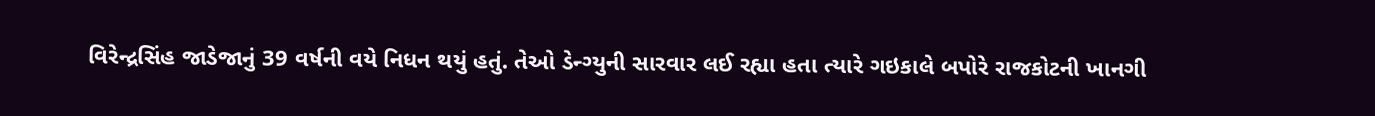વિરેન્દ્રસિંહ જાડેજાનું 39 વર્ષની વયે નિધન થયું હતું. તેઓ ડેન્ગ્યુની સારવાર લઈ રહ્યા હતા ત્યારે ગઇકાલે બપોરે રાજકોટની ખાનગી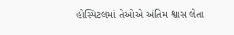હોસ્પિટલમાં તેઓએ અંતિમ શ્વાસ લેતા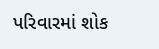પરિવારમાં શોક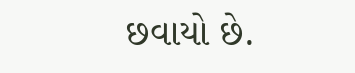છવાયો છે.